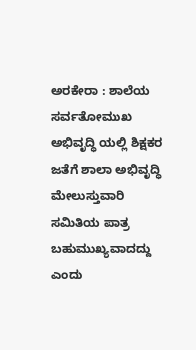ಅರಕೇರಾ : ಶಾಲೆಯ ಸರ್ವತೋಮುಖ ಅಭಿವೃದ್ಧಿ ಯಲ್ಲಿ ಶಿಕ್ಷಕರ ಜತೆಗೆ ಶಾಲಾ ಅಭಿವೃದ್ಧಿ ಮೇಲುಸ್ತುವಾರಿ ಸಮಿತಿಯ ಪಾತ್ರ ಬಹುಮುಖ್ಯವಾದದ್ದು ಎಂದು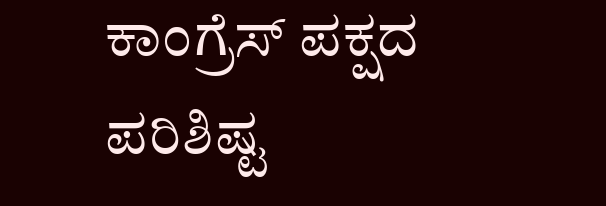ಕಾಂಗ್ರೆಸ್ ಪಕ್ಷದ ಪರಿಶಿಷ್ಟ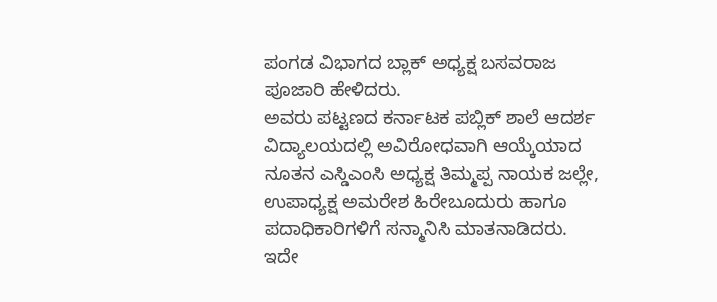ಪಂಗಡ ವಿಭಾಗದ ಬ್ಲಾಕ್ ಅಧ್ಯಕ್ಷ ಬಸವರಾಜ ಪೂಜಾರಿ ಹೇಳಿದರು.
ಅವರು ಪಟ್ಟಣದ ಕರ್ನಾಟಕ ಪಬ್ಲಿಕ್ ಶಾಲೆ ಆದರ್ಶ ವಿದ್ಯಾಲಯದಲ್ಲಿ ಅವಿರೋಧವಾಗಿ ಆಯ್ಕೆಯಾದ ನೂತನ ಎಸ್ಡಿಎಂಸಿ ಅಧ್ಯಕ್ಷ ತಿಮ್ಮಪ್ಪ ನಾಯಕ ಜಲ್ಲೇ, ಉಪಾಧ್ಯಕ್ಷ ಅಮರೇಶ ಹಿರೇಬೂದುರು ಹಾಗೂ ಪದಾಧಿಕಾರಿಗಳಿಗೆ ಸನ್ಮಾನಿಸಿ ಮಾತನಾಡಿದರು.
ಇದೇ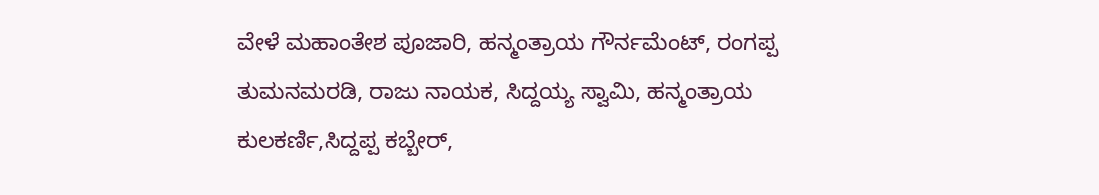ವೇಳೆ ಮಹಾಂತೇಶ ಪೂಜಾರಿ, ಹನ್ಮಂತ್ರಾಯ ಗೌರ್ನಮೆಂಟ್, ರಂಗಪ್ಪ ತುಮನಮರಡಿ, ರಾಜು ನಾಯಕ, ಸಿದ್ದಯ್ಯ ಸ್ವಾಮಿ, ಹನ್ಮಂತ್ರಾಯ ಕುಲಕರ್ಣಿ,ಸಿದ್ದಪ್ಪ ಕಬ್ಬೇರ್,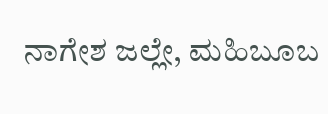ನಾಗೇಶ ಜಲ್ಲೇ, ಮಹಿಬೂಬ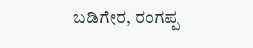ಬಡಿಗೇರ, ರಂಗಪ್ಪ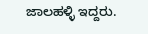ಜಾಲಹಳ್ಳಿ ಇದ್ದರು.